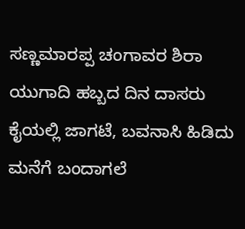ಸಣ್ಣಮಾರಪ್ಪ ಚಂಗಾವರ ಶಿರಾ
ಯುಗಾದಿ ಹಬ್ಬದ ದಿನ ದಾಸರು ಕೈಯಲ್ಲಿ ಜಾಗಟೆ, ಬವನಾಸಿ ಹಿಡಿದು ಮನೆಗೆ ಬಂದಾಗಲೆ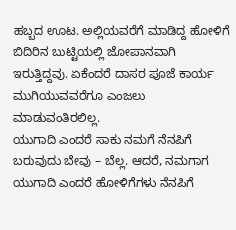ಹಬ್ಬದ ಊಟ. ಅಲ್ಲಿಯವರೆಗೆ ಮಾಡಿದ್ದ ಹೋಳಿಗೆ ಬಿದಿರಿನ ಬುಟ್ಟಿಯಲ್ಲಿ ಜೋಪಾನವಾಗಿ ಇರುತ್ತಿದ್ದವು. ಏಕೆಂದರೆ ದಾಸರ ಪೂಜೆ ಕಾರ್ಯ ಮುಗಿಯುವವರೆಗೂ ಎಂಜಲು ಮಾಡುವಂತಿರಲಿಲ್ಲ.
ಯುಗಾದಿ ಎಂದರೆ ಸಾಕು ನಮಗೆ ನೆನಪಿಗೆ ಬರುವುದು ಬೇವು – ಬೆಲ್ಲ. ಆದರೆ, ನಮಗಾಗ ಯುಗಾದಿ ಎಂದರೆ ಹೋಳಿಗೆಗಳು ನೆನಪಿಗೆ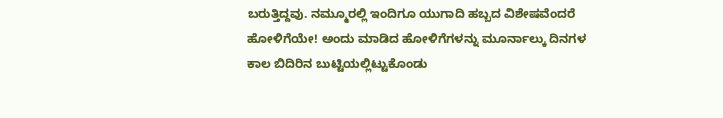ಬರುತ್ತಿದ್ದವು. ನಮ್ಮೂರಲ್ಲಿ ಇಂದಿಗೂ ಯುಗಾದಿ ಹಬ್ಬದ ವಿಶೇಷವೆಂದರೆ ಹೋಳಿಗೆಯೇ! ಅಂದು ಮಾಡಿದ ಹೋಳಿಗೆಗಳನ್ನು ಮೂರ್ನಾಲ್ಕು ದಿನಗಳ ಕಾಲ ಬಿದಿರಿನ ಬುಟ್ಟಿಯಲ್ಲಿಟ್ಟುಕೊಂಡು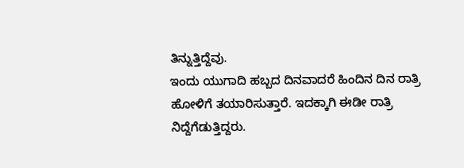ತಿನ್ನುತ್ತಿದ್ದೆವು.
ಇಂದು ಯುಗಾದಿ ಹಬ್ಬದ ದಿನವಾದರೆ ಹಿಂದಿನ ದಿನ ರಾತ್ರಿ ಹೋಳಿಗೆ ತಯಾರಿಸುತ್ತಾರೆ. ಇದಕ್ಕಾಗಿ ಈಡೀ ರಾತ್ರಿ ನಿದ್ದೆಗೆಡುತ್ತಿದ್ದರು.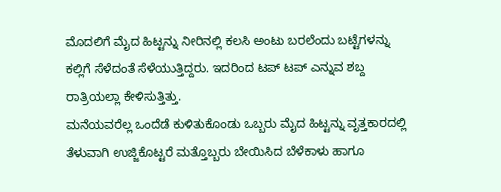ಮೊದಲಿಗೆ ಮೈದ ಹಿಟ್ಟನ್ನು ನೀರಿನಲ್ಲಿ ಕಲಸಿ ಅಂಟು ಬರಲೆಂದು ಬಟ್ಟೆಗಳನ್ನು ಕಲ್ಲಿಗೆ ಸೆಳೆದಂತೆ ಸೆಳೆಯುತ್ತಿದ್ದರು. ಇದರಿಂದ ಟಪ್ ಟಪ್ ಎನ್ನುವ ಶಬ್ದ ರಾತ್ರಿಯಲ್ಲಾ ಕೇಳಿಸುತ್ತಿತ್ತು.
ಮನೆಯವರೆಲ್ಲ ಒಂದೆಡೆ ಕುಳಿತುಕೊಂಡು ಒಬ್ಬರು ಮೈದ ಹಿಟ್ಟನ್ನು ವೃತ್ತಕಾರದಲ್ಲಿ ತೆಳುವಾಗಿ ಉಜ್ಜಿಕೊಟ್ಟರೆ ಮತ್ತೊಬ್ಬರು ಬೇಯಿಸಿದ ಬೆಳೆಕಾಳು ಹಾಗೂ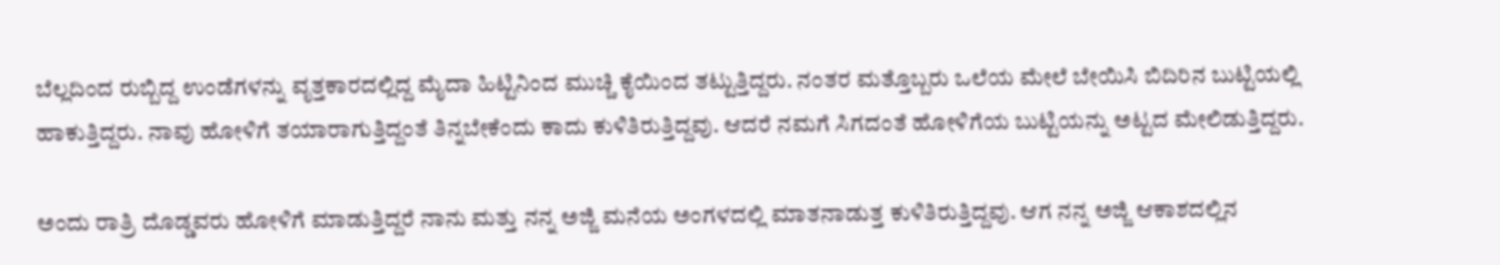ಬೆಲ್ಲದಿಂದ ರುಬ್ಬಿದ್ದ ಉಂಡೆಗಳನ್ನು ವೃತ್ತಕಾರದಲ್ಲಿದ್ದ ಮೈದಾ ಹಿಟ್ಟಿನಿಂದ ಮುಚ್ಚಿ ಕೈಯಿಂದ ತಟ್ಟುತ್ತಿದ್ದರು. ನಂತರ ಮತ್ತೊಬ್ಬರು ಒಲೆಯ ಮೇಲೆ ಬೇಯಿಸಿ ಬಿದಿರಿನ ಬುಟ್ಟಿಯಲ್ಲಿ ಹಾಕುತ್ತಿದ್ದರು. ನಾವು ಹೋಳಿಗೆ ತಯಾರಾಗುತ್ತಿದ್ದಂತೆ ತಿನ್ನಬೇಕೆಂದು ಕಾದು ಕುಳಿತಿರುತ್ತಿದ್ದವು. ಆದರೆ ನಮಗೆ ಸಿಗದಂತೆ ಹೋಳಿಗೆಯ ಬುಟ್ಟಿಯನ್ನು ಅಟ್ಟದ ಮೇಲಿಡುತ್ತಿದ್ದರು.

ಅಂದು ರಾತ್ರಿ ದೊಡ್ಡವರು ಹೋಳಿಗೆ ಮಾಡುತ್ತಿದ್ದರೆ ನಾನು ಮತ್ತು ನನ್ನ ಅಜ್ಜಿ ಮನೆಯ ಅಂಗಳದಲ್ಲಿ ಮಾತನಾಡುತ್ತ ಕುಳಿತಿರುತ್ತಿದ್ದವು. ಆಗ ನನ್ನ ಅಜ್ಜಿ ಆಕಾಶದಲ್ಲಿನ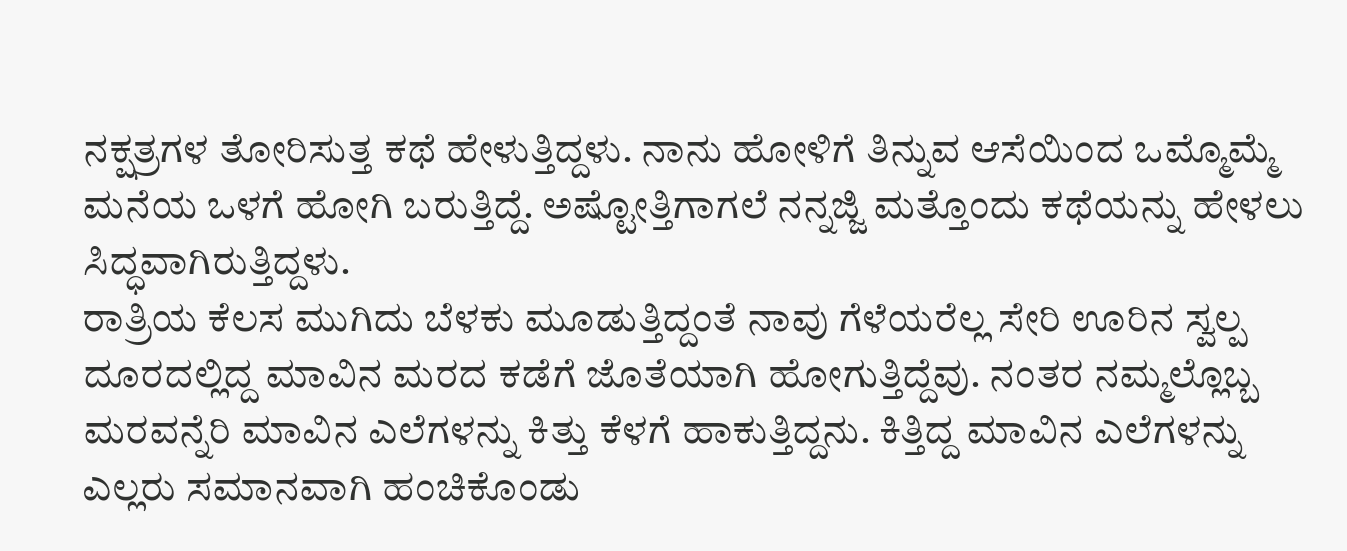ನಕ್ಷತ್ರಗಳ ತೋರಿಸುತ್ತ ಕಥೆ ಹೇಳುತ್ತಿದ್ದಳು. ನಾನು ಹೋಳಿಗೆ ತಿನ್ನುವ ಆಸೆಯಿಂದ ಒಮ್ಮೊಮ್ಮೆ ಮನೆಯ ಒಳಗೆ ಹೋಗಿ ಬರುತ್ತಿದ್ದೆ. ಅಷ್ಟೋತ್ತಿಗಾಗಲೆ ನನ್ನಜ್ಜಿ ಮತ್ತೊಂದು ಕಥೆಯನ್ನು ಹೇಳಲು ಸಿದ್ಧವಾಗಿರುತ್ತಿದ್ದಳು.
ರಾತ್ರಿಯ ಕೆಲಸ ಮುಗಿದು ಬೆಳಕು ಮೂಡುತ್ತಿದ್ದಂತೆ ನಾವು ಗೆಳೆಯರೆಲ್ಲ ಸೇರಿ ಊರಿನ ಸ್ವಲ್ಪ ದೂರದಲ್ಲಿದ್ದ ಮಾವಿನ ಮರದ ಕಡೆಗೆ ಜೊತೆಯಾಗಿ ಹೋಗುತ್ತಿದ್ದೆವು. ನಂತರ ನಮ್ಮಲ್ಲೊಬ್ಬ ಮರವನ್ನೆರಿ ಮಾವಿನ ಎಲೆಗಳನ್ನು ಕಿತ್ತು ಕೆಳಗೆ ಹಾಕುತ್ತಿದ್ದನು. ಕಿತ್ತಿದ್ದ ಮಾವಿನ ಎಲೆಗಳನ್ನು ಎಲ್ಲರು ಸಮಾನವಾಗಿ ಹಂಚಿಕೊಂಡು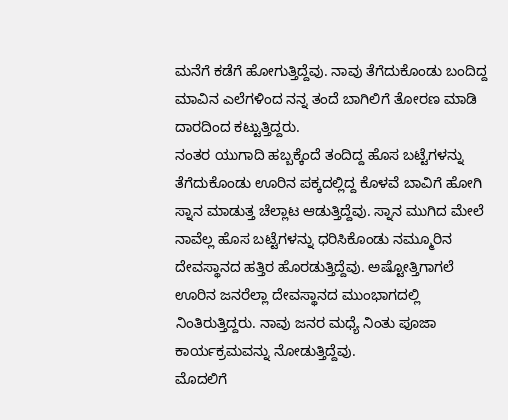ಮನೆಗೆ ಕಡೆಗೆ ಹೋಗುತ್ತಿದ್ದೆವು. ನಾವು ತೆಗೆದುಕೊಂಡು ಬಂದಿದ್ದ ಮಾವಿನ ಎಲೆಗಳಿಂದ ನನ್ನ ತಂದೆ ಬಾಗಿಲಿಗೆ ತೋರಣ ಮಾಡಿ ದಾರದಿಂದ ಕಟ್ಟುತ್ತಿದ್ದರು.
ನಂತರ ಯುಗಾದಿ ಹಬ್ಬಕ್ಕೆಂದೆ ತಂದಿದ್ದ ಹೊಸ ಬಟ್ಟೆಗಳನ್ನು ತೆಗೆದುಕೊಂಡು ಊರಿನ ಪಕ್ಕದಲ್ಲಿದ್ದ ಕೊಳವೆ ಬಾವಿಗೆ ಹೋಗಿ ಸ್ನಾನ ಮಾಡುತ್ತ ಚೆಲ್ಲಾಟ ಆಡುತ್ತಿದ್ದೆವು. ಸ್ನಾನ ಮುಗಿದ ಮೇಲೆ ನಾವೆಲ್ಲ ಹೊಸ ಬಟ್ಟೆಗಳನ್ನು ಧರಿಸಿಕೊಂಡು ನಮ್ಮೂರಿನ ದೇವಸ್ಥಾನದ ಹತ್ತಿರ ಹೊರಡುತ್ತಿದ್ದೆವು. ಅಷ್ಟೋತ್ತಿಗಾಗಲೆ ಊರಿನ ಜನರೆಲ್ಲಾ ದೇವಸ್ಥಾನದ ಮುಂಭಾಗದಲ್ಲಿ ನಿಂತಿರುತ್ತಿದ್ದರು. ನಾವು ಜನರ ಮಧ್ಯೆ ನಿಂತು ಪೂಜಾ ಕಾರ್ಯಕ್ರಮವನ್ನು ನೋಡುತ್ತಿದ್ದೆವು.
ಮೊದಲಿಗೆ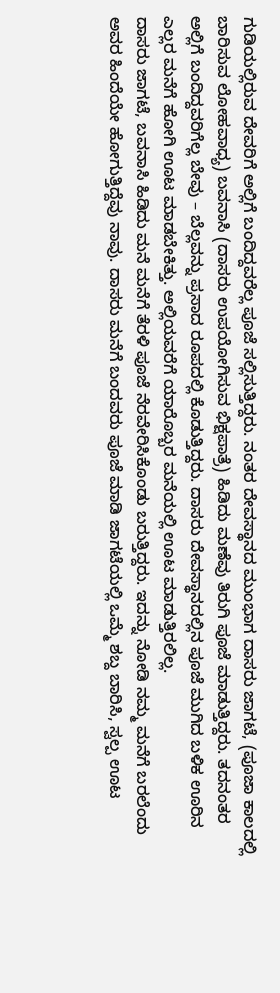ಗುಡಿಯಲ್ಲಿರುವ ದೇವರಿಗೆ ಅಲ್ಲಿಗೆ ಬಂದಿದ್ದವರೆಲ್ಲ ಪೂಜೆ ಸಲ್ಲಿಸುತ್ತಿದ್ದರು. ನಂತರ ದೇವಸ್ಥಾನದ ಮುಂಭಾಗ ದಾಸರು ಜಾಗಟೆ, (ಪೂಜಾ ಕಾಲದಲ್ಲಿ ಬಾರಿಸುವ ಲೋಹವಾಧ್ಯ) ಬವನಾಸಿ (ದಾಸರು ಉಪಯೋಗಿಸುವ ಭಿಕ್ಷಪಾತ್ರೆ) ಹಿಡಿದು ಮಣೆವು ತಿರುಗಿ ಪೂಜೆ ಮಾಡುತ್ತಿದ್ದರು. ತದನಂತರ ಅಲ್ಲಿಗೆ ಬಂದಿದ್ದವರಿಗೆಲ್ಲ ಬೇವು – ಬೆಲ್ಲವನ್ನು ಪ್ರಸಾದ ರೂಪದಲ್ಲಿ ಕೊಡುತ್ತಿದ್ದರು. ದಾಸರು ದೇವಸ್ಥಾನದಲ್ಲಿನ ಪೂಜೆ ಮುಗಿದ ಬಳಿಕ ಊರಿನ ಎಲ್ಲರ ಮನೆಗೆ ಹೋಗಿ ಊಟ ಮಾಡಬೇಕಿತ್ತು. ಅಲ್ಲಿಯವರೆಗೆ ಯಾರೊಬ್ಬರ ಮನೆಯಲ್ಲಿ ಊಟ ಮಾಡುತ್ತಿರಲಿಲ್ಲ.
ದಾಸರು ಜಾಗಟೆ, ಬವನಾಸಿ ಹಿಡಿದು ಮನೆ ಮನೆಗೆ ತೆರಳಿ ಪೂಜೆ ನೆರವೇರಿಸಿಕೊಂಡು ಬರುತ್ತಿದ್ದರು. ಇದನ್ನು ನೋಡಿ ನಮ್ಮ ಮನೆಗೆ ಬರಲೆಂದು ಅವರ ಹಿಂದೆಯೇ ಹೋಗುತ್ತಿದ್ದೆವು ನಾವು. ದಾಸರು ಮನೆಗೆ ಬಂದವರು ಪೂಜೆ ಮಾಡಿ ಜಾಗಟೆಯಲ್ಲಿ ಒಮ್ಮೆ ಶಬ್ದ ಬಾರಿಸಿ, ಸ್ವಲ್ಪ ಊಟ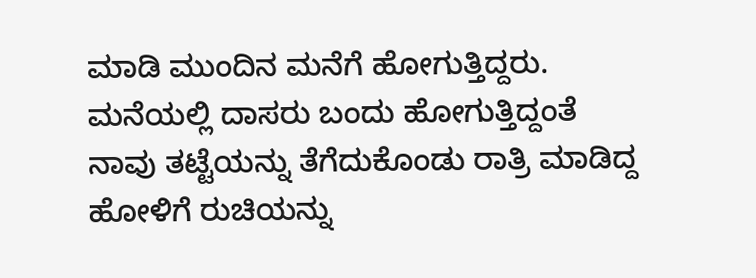ಮಾಡಿ ಮುಂದಿನ ಮನೆಗೆ ಹೋಗುತ್ತಿದ್ದರು. ಮನೆಯಲ್ಲಿ ದಾಸರು ಬಂದು ಹೋಗುತ್ತಿದ್ದಂತೆ ನಾವು ತಟ್ಟೆಯನ್ನು ತೆಗೆದುಕೊಂಡು ರಾತ್ರಿ ಮಾಡಿದ್ದ ಹೋಳಿಗೆ ರುಚಿಯನ್ನು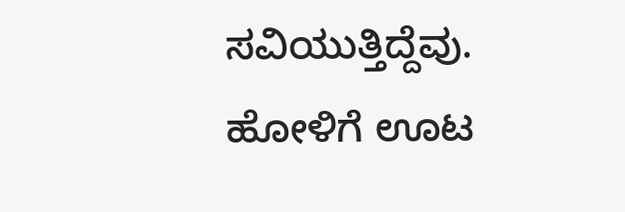ಸವಿಯುತ್ತಿದ್ದೆವು. ಹೋಳಿಗೆ ಊಟ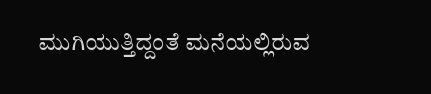ಮುಗಿಯುತ್ತಿದ್ದಂತೆ ಮನೆಯಲ್ಲಿರುವ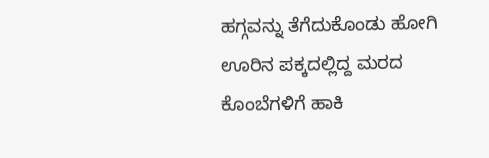ಹಗ್ಗವನ್ನು ತೆಗೆದುಕೊಂಡು ಹೋಗಿ ಊರಿನ ಪಕ್ಕದಲ್ಲಿದ್ದ ಮರದ ಕೊಂಬೆಗಳಿಗೆ ಹಾಕಿ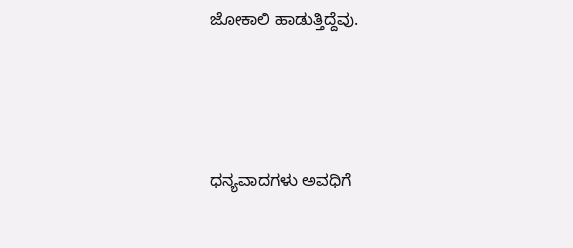ಜೋಕಾಲಿ ಹಾಡುತ್ತಿದ್ದೆವು.






ಧನ್ಯವಾದಗಳು ಅವಧಿಗೆ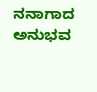ನನಾಗಾದ ಅನುಭವ